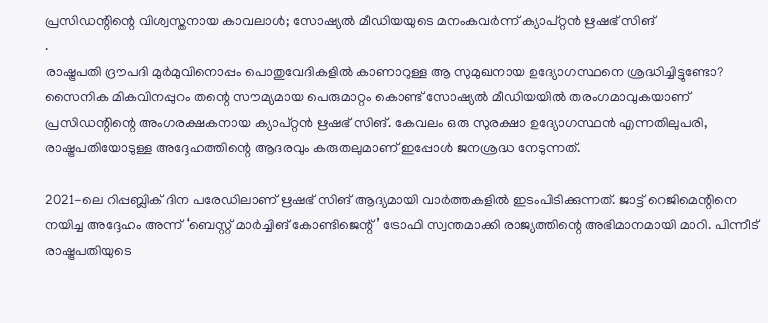പ്രസിഡന്റിന്റെ വിശ്വസ്തനായ കാവലാൾ; സോഷ്യൽ മീഡിയയുടെ മനംകവർന്ന് ക്യാപ്റ്റൻ ഋഷഭ് സിങ്
.
രാഷ്ട്രപതി ദ്രൗപദി മുർമുവിനൊപ്പം പൊതുവേദികളിൽ കാണാറുള്ള ആ സുമുഖനായ ഉദ്യോഗസ്ഥനെ ശ്രദ്ധിച്ചിട്ടുണ്ടോ? സൈനിക മികവിനപ്പുറം തന്റെ സൗമ്യമായ പെരുമാറ്റം കൊണ്ട് സോഷ്യൽ മീഡിയയിൽ തരംഗമാവുകയാണ് പ്രസിഡന്റിന്റെ അംഗരക്ഷകനായ ക്യാപ്റ്റൻ ഋഷഭ് സിങ്. കേവലം ഒരു സുരക്ഷാ ഉദ്യോഗസ്ഥൻ എന്നതിലുപരി, രാഷ്ട്രപതിയോടുള്ള അദ്ദേഹത്തിന്റെ ആദരവും കരുതലുമാണ് ഇപ്പോൾ ജനശ്രദ്ധ നേടുന്നത്.

2021-ലെ റിപ്പബ്ലിക് ദിന പരേഡിലാണ് ഋഷഭ് സിങ് ആദ്യമായി വാർത്തകളിൽ ഇടംപിടിക്കുന്നത്. ജാട്ട് റെജിമെന്റിനെ നയിച്ച അദ്ദേഹം അന്ന് ‘ബെസ്റ്റ് മാർച്ചിങ് കോണ്ടിജെന്റ്’ ട്രോഫി സ്വന്തമാക്കി രാജ്യത്തിന്റെ അഭിമാനമായി മാറി. പിന്നീട് രാഷ്ട്രപതിയുടെ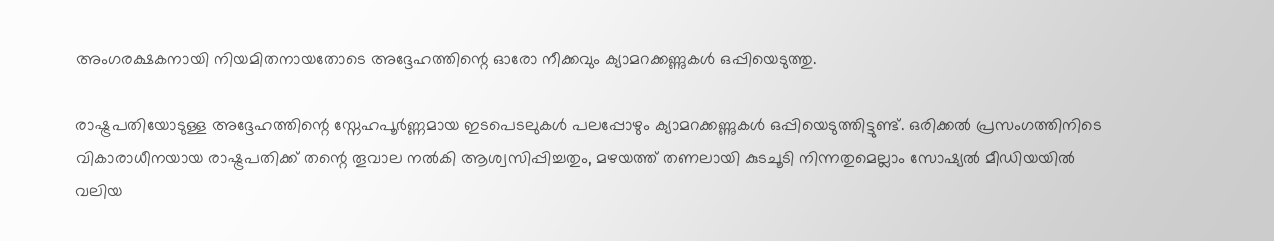അംഗരക്ഷകനായി നിയമിതനായതോടെ അദ്ദേഹത്തിന്റെ ഓരോ നീക്കവും ക്യാമറക്കണ്ണുകൾ ഒപ്പിയെടുത്തു.

രാഷ്ട്രപതിയോടുള്ള അദ്ദേഹത്തിന്റെ സ്നേഹപൂർണ്ണമായ ഇടപെടലുകൾ പലപ്പോഴും ക്യാമറക്കണ്ണുകൾ ഒപ്പിയെടുത്തിട്ടുണ്ട്. ഒരിക്കൽ പ്രസംഗത്തിനിടെ വികാരാധീനയായ രാഷ്ട്രപതിക്ക് തന്റെ തൂവാല നൽകി ആശ്വസിപ്പിച്ചതും, മഴയത്ത് തണലായി കുടചൂടി നിന്നതുമെല്ലാം സോഷ്യൽ മീഡിയയിൽ വലിയ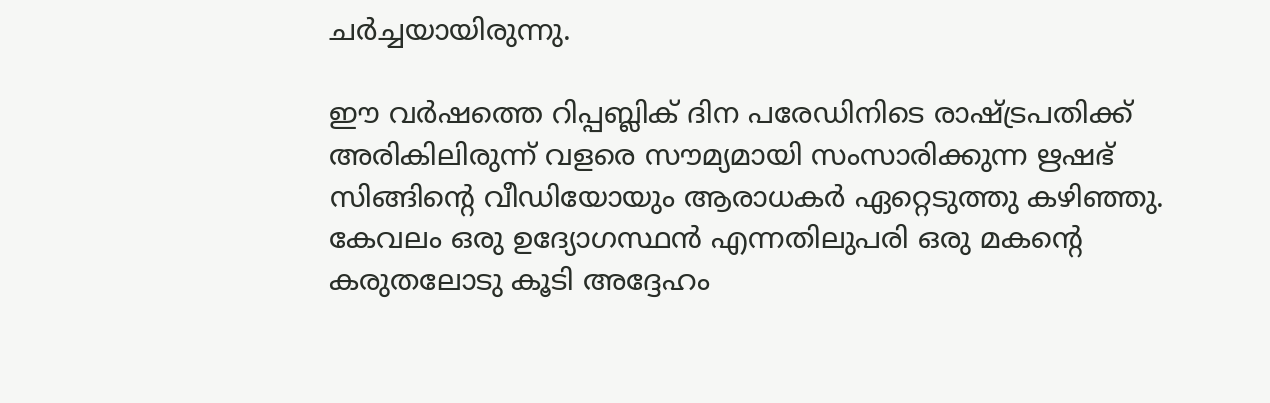ചർച്ചയായിരുന്നു.

ഈ വർഷത്തെ റിപ്പബ്ലിക് ദിന പരേഡിനിടെ രാഷ്ട്രപതിക്ക് അരികിലിരുന്ന് വളരെ സൗമ്യമായി സംസാരിക്കുന്ന ഋഷഭ് സിങ്ങിന്റെ വീഡിയോയും ആരാധകർ ഏറ്റെടുത്തു കഴിഞ്ഞു. കേവലം ഒരു ഉദ്യോഗസ്ഥൻ എന്നതിലുപരി ഒരു മകന്റെ കരുതലോടു കൂടി അദ്ദേഹം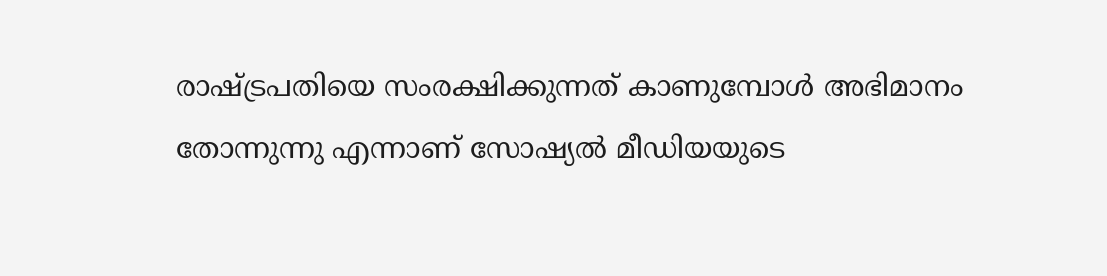രാഷ്ട്രപതിയെ സംരക്ഷിക്കുന്നത് കാണുമ്പോൾ അഭിമാനം തോന്നുന്നു എന്നാണ് സോഷ്യൽ മീഡിയയുടെ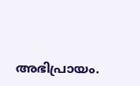അഭിപ്രായം.